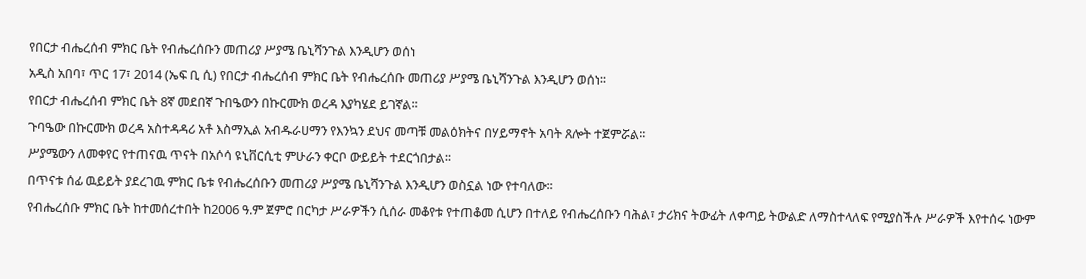የበርታ ብሔረሰብ ምክር ቤት የብሔረሰቡን መጠሪያ ሥያሜ ቤኒሻንጉል እንዲሆን ወሰነ
አዲስ አበባ፣ ጥር 17፣ 2014 (ኤፍ ቢ ሲ) የበርታ ብሔረሰብ ምክር ቤት የብሔረሰቡ መጠሪያ ሥያሜ ቤኒሻንጉል እንዲሆን ወሰነ፡፡
የበርታ ብሔረሰብ ምክር ቤት 8ኛ መደበኛ ጉበዔውን በኩርሙክ ወረዳ እያካሄደ ይገኛል፡፡
ጉባዔው በኩርሙክ ወረዳ አስተዳዳሪ አቶ እስማኢል አብዱራሀማን የእንኳን ደህና መጣቹ መልዕክትና በሃይማኖት አባት ጸሎት ተጀምሯል፡፡
ሥያሜውን ለመቀየር የተጠናዉ ጥናት በአሶሳ ዩኒቨርሲቲ ምሁራን ቀርቦ ውይይት ተደርጎበታል፡፡
በጥናቱ ሰፊ ዉይይት ያደረገዉ ምክር ቤቱ የብሔረሰቡን መጠሪያ ሥያሜ ቤኒሻንጉል እንዲሆን ወስኗል ነው የተባለው፡፡
የብሔረሰቡ ምክር ቤት ከተመሰረተበት ከ2006 ዓ.ም ጀምሮ በርካታ ሥራዎችን ሲሰራ መቆየቱ የተጠቆመ ሲሆን በተለይ የብሔረሰቡን ባሕል፣ ታሪክና ትውፊት ለቀጣይ ትውልድ ለማስተላለፍ የሚያስችሉ ሥራዎች እየተሰሩ ነውም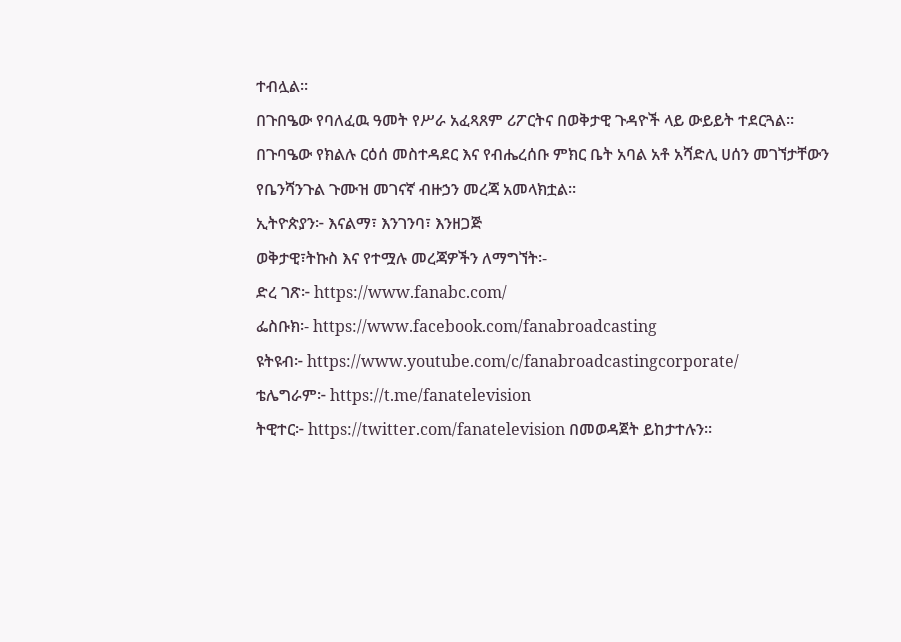ተብሏል፡፡
በጉበዔው የባለፈዉ ዓመት የሥራ አፈጻጸም ሪፖርትና በወቅታዊ ጉዳዮች ላይ ውይይት ተደርጓል፡፡
በጉባዔው የክልሉ ርዕሰ መስተዳደር እና የብሔረሰቡ ምክር ቤት አባል አቶ አሻድሊ ሀሰን መገኘታቸውን የቤንሻንጉል ጉሙዝ መገናኛ ብዙኃን መረጃ አመላክቷል፡፡
ኢትዮጵያን፦ እናልማ፣ እንገንባ፣ እንዘጋጅ
ወቅታዊ፣ትኩስ እና የተሟሉ መረጃዎችን ለማግኘት፡-
ድረ ገጽ፦ https://www.fanabc.com/
ፌስቡክ፡- https://www.facebook.com/fanabroadcasting
ዩትዩብ፦ https://www.youtube.com/c/fanabroadcastingcorporate/
ቴሌግራም፦ https://t.me/fanatelevision
ትዊተር፦ https://twitter.com/fanatelevision በመወዳጀት ይከታተሉን፡፡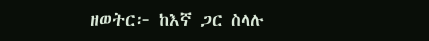ዘወትር፦ ከእኛ ጋር ስላሉ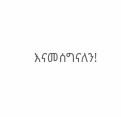እናመሰግናለን!